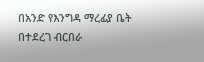በአንድ የእንግዳ ማረፊያ ቤት በተደረገ ብርበራ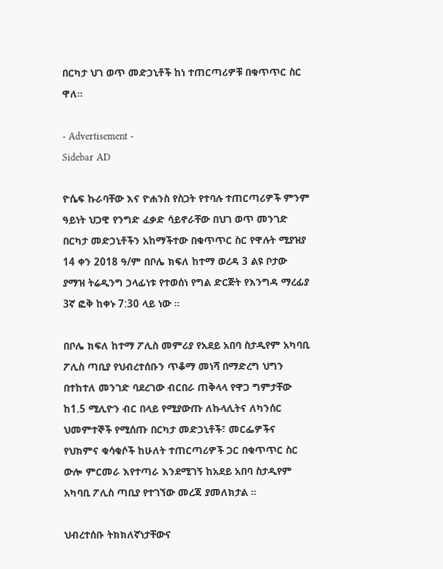በርካታ ህገ ወጥ መድኃኒቶች ከነ ተጠርጣሪዎቹ በቁጥጥር ስር ዋለ።

- Advertisement -
Sidebar AD

ዮሴፍ ኩራባቸው እና ዮሐንስ የስጋት የተባሉ ተጠርጣሪዎች ምንም ዓይነት ህጋዊ የንግድ ፈቃድ ሳይኖራቸው በህገ ወጥ መንገድ በርካታ መድኃኒቶችን አከማችተው በቁጥጥር ስር የዋሉት ሚያዝያ 14 ቀን 2018 ዓ/ም በቦሌ ክፍለ ከተማ ወረዳ 3 ልዩ ቦታው ያማዝ ትሬዲንግ ኃላፊነቱ የተወሰነ የግል ድርጅት የእንግዳ ማረፊያ 3ኛ ፎቅ ከቀኑ 7:30 ላይ ነው ።

በቦሌ ክፍለ ከተማ ፖሊስ መምሪያ የአደይ አበባ ስታዲየም አካባቢ ፖሊስ ጣቢያ የህብረተሰቡን ጥቆማ መነሻ በማድረግ ህግን በተከተለ መንገድ ባደረገው ብርበራ ጠቅላላ የዋጋ ግምታቸው ከ1.5 ሚሊዮን ብር በላይ የሚያውጡ ለኩላሊትና ለካንሰር ህመምተኞች የሚሰጡ በርካታ መድኃኒቶች፣ መርፌዎችና የህክምና ቁሳቁሶች ከሁለት ተጠርጣሪዎች ጋር በቁጥጥር ስር ውሎ ምርመራ እየተጣራ እንደሚገኝ ከአደይ አበባ ስታዲየም አካባቢ ፖሊስ ጣቢያ የተገኘው መረጃ ያመለክታል ።

ህብረተሰቡ ትክክለኛነታቸውና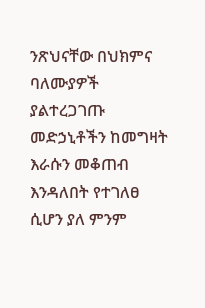ንጽህናቸው በህክምና ባለሙያዎች ያልተረጋገጡ መድኃኒቶችን ከመግዛት እራሱን መቆጠብ እንዳለበት የተገለፀ ሲሆን ያለ ምንም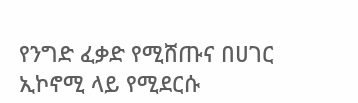የንግድ ፈቃድ የሚሸጡና በሀገር ኢኮኖሚ ላይ የሚደርሱ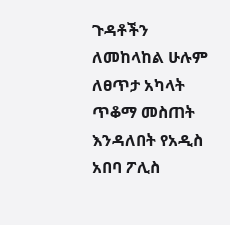ጉዳቶችን ለመከላከል ሁሉም ለፀጥታ አካላት ጥቆማ መስጠት እንዳለበት የአዲስ አበባ ፖሊስ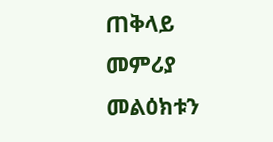ጠቅላይ መምሪያ መልዕክቱን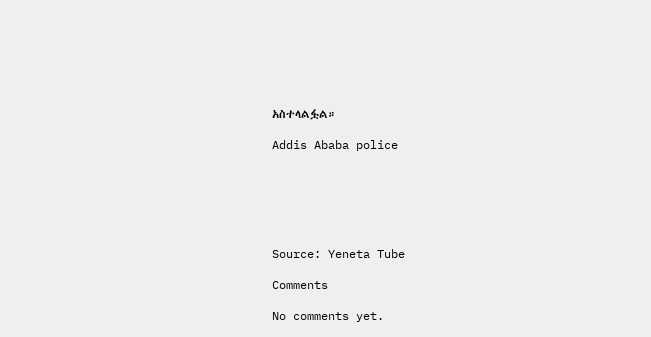አስተላልፏል።

Addis Ababa police






Source: Yeneta Tube

Comments

No comments yet.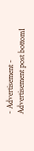- Advertisement -
Advertisement post bottom1